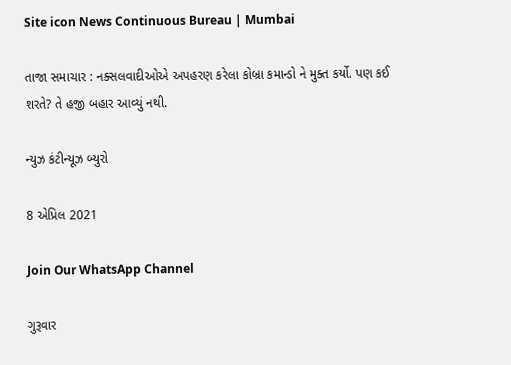Site icon News Continuous Bureau | Mumbai

તાજા સમાચાર : નક્સલવાદીઓએ અપહરણ કરેલા કોબ્રા કમાન્ડો ને મુક્ત કર્યો. પણ કઈ શરતે? તે હજી બહાર આવ્યું નથી.

ન્યુઝ કંટીન્યૂઝ બ્યુરો

8 એપ્રિલ 2021

Join Our WhatsApp Channel

ગુરૂવાર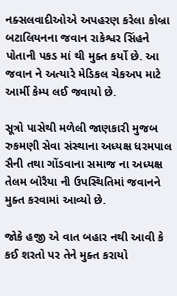નક્સલવાદીઓએ અપહરણ કરેલા કોબ્રા બટાલિયનના જવાન રાકેશ્વર સિંહને પોતાની પકડ માં થી મુક્ત કર્યો છે. આ જવાન ને અત્યારે મેડિકલ ચેકઅપ માટે આર્મી કેમ્પ લઈ જવાયો છે.

સૂત્રો પાસેથી મળેલી જાણકારી મુજબ રુકમણી સેવા સંસ્થાના અધ્યક્ષ ધરમપાલ સૈની તથા ગોંડવાના સમાજ ના અધ્યક્ષ તેલમ બોરૈયા ની ઉપસ્થિતિમાં જવાનને મુક્ત કરવામાં આવ્યો છે.

જોકે હજી એ વાત બહાર નથી આવી કે કઈ શરતો પર તેને મુક્ત કરાયો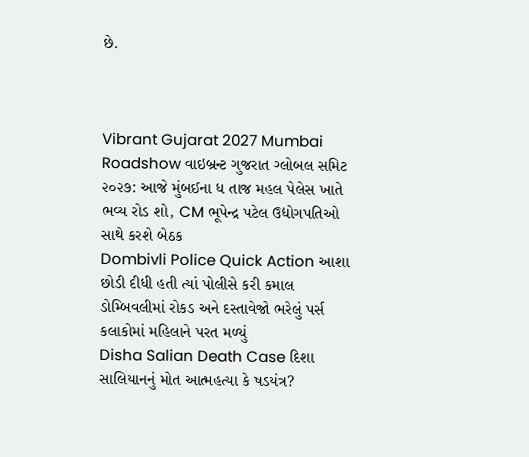છે.



Vibrant Gujarat 2027 Mumbai Roadshow વાઇબ્રન્ટ ગુજરાત ગ્લોબલ સમિટ ૨૦૨૭: આજે મુંબઈના ધ તાજ મહલ પેલેસ ખાતે ભવ્ય રોડ શો, CM ભૂપેન્દ્ર પટેલ ઉદ્યોગપતિઓ સાથે કરશે બેઠક
Dombivli Police Quick Action આશા છોડી દીધી હતી ત્યાં પોલીસે કરી કમાલ ડોમ્બિવલીમાં રોકડ અને દસ્તાવેજો ભરેલું પર્સ કલાકોમાં મહિલાને પરત મળ્યું
Disha Salian Death Case દિશા સાલિયાનનું મોત આત્મહત્યા કે ષડયંત્ર?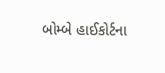બોમ્બે હાઈકોર્ટના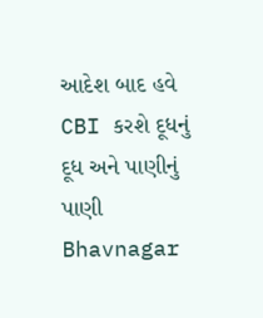આદેશ બાદ હવે CBI કરશે દૂધનું દૂધ અને પાણીનું પાણી
Bhavnagar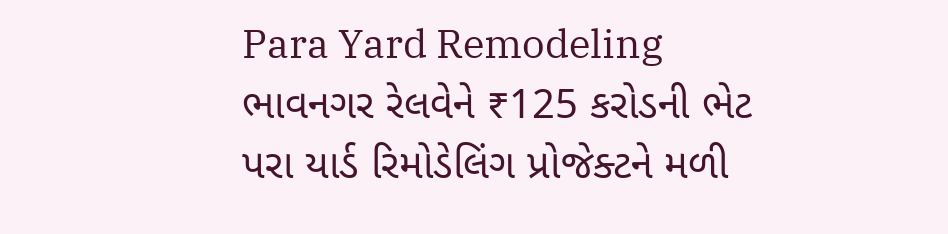Para Yard Remodeling ભાવનગર રેલવેને ₹125 કરોડની ભેટ પરા યાર્ડ રિમોડેલિંગ પ્રોજેક્ટને મળી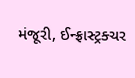મંજૂરી, ઈન્ફ્રાસ્ટ્રક્ચર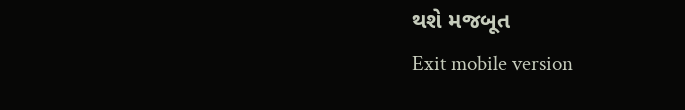થશે મજબૂત
Exit mobile version